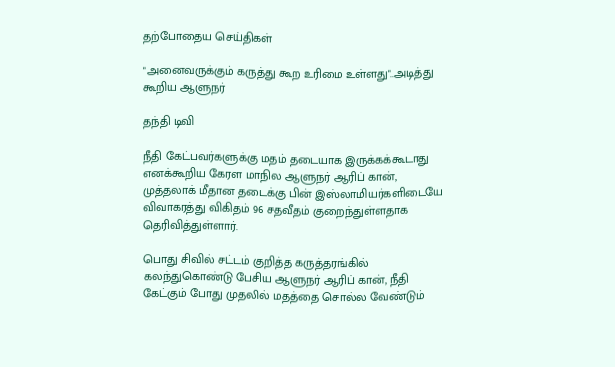தற்போதைய செய்திகள்

"அனைவருக்கும் கருத்து கூற உரிமை உள்ளது"..அடித்து கூறிய ஆளுநர்

தந்தி டிவி

நீதி கேட்பவர்களுக்கு மதம் தடையாக இருக்கக்கூடாது எனக்கூறிய கேரள மாநில ஆளுநர் ஆரிப் கான், முத்தலாக் மீதான தடைக்கு பின் இஸ்லாமியர்களிடையே விவாகரத்து விகிதம் 96 சதவீதம் குறைந்துள்ளதாக தெரிவித்துள்ளார்.

பொது சிவில் சட்டம் குறித்த கருத்தரங்கில் கலந்துகொண்டு பேசிய ஆளுநர் ஆரிப் கான், நீதி கேட்கும் போது முதலில் மதத்தை சொல்ல வேண்டும்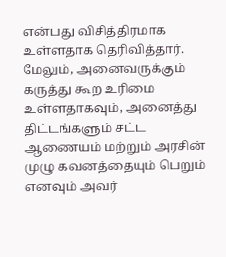என்பது விசித்திரமாக உள்ளதாக தெரிவித்தார். மேலும், அனைவருக்கும் கருத்து கூற உரிமை உள்ளதாகவும், அனைத்து திட்டங்களும் சட்ட ஆணையம் மற்றும் அரசின் முழு கவனத்தையும் பெறும் எனவும் அவர்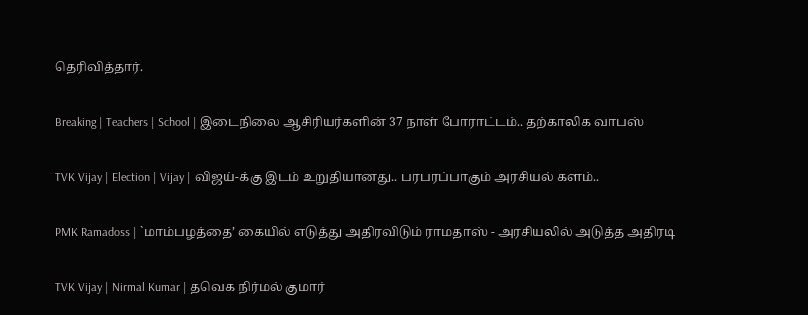தெரிவித்தார்.

Breaking | Teachers | School | இடைநிலை ஆசிரியர்களின் 37 நாள் போராட்டம்.. தற்காலிக வாபஸ்

TVK Vijay | Election | Vijay | விஜய்-க்கு இடம் உறுதியானது.. பரபரப்பாகும் அரசியல் களம்..

PMK Ramadoss | `மாம்பழத்தை’ கையில் எடுத்து அதிரவிடும் ராமதாஸ் - அரசியலில் அடுத்த அதிரடி

TVK Vijay | Nirmal Kumar | தவெக நிர்மல் குமார்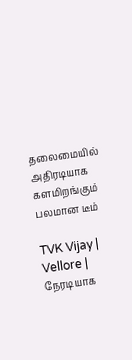தலைமையில் அதிரடியாக களமிறங்கும் பலமான டீம்

TVK Vijay | Vellore | நேரடியாக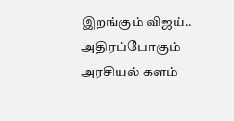இறங்கும் விஜய்.. அதிரப்போகும் அரசியல் களம்